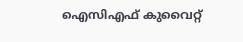ഐസിഎഫ് കുവൈറ്റ്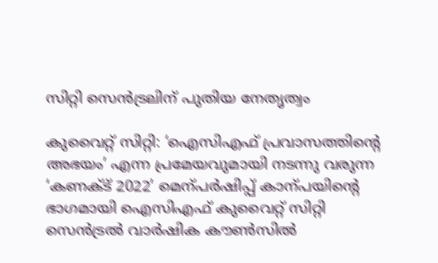സിറ്റി സെന്‍ട്രലിന് പുതിയ നേതൃത്വം

കുവൈറ്റ് സിറ്റി: ‘ഐസിഎഫ് പ്രവാസത്തിന്റെ അഭയം’ എന്ന പ്രമേയവുമായി നടന്നു വരുന്ന ‘കണക്ട് 2022’ മെന്പര്‍ഷിപ്പ് കാന്പയിന്റെ ഭാഗമായി ഐസിഎഫ് കുവൈറ്റ് സിറ്റി സെന്‍ട്രല്‍ വാര്‍ഷിക കൗണ്‍സില്‍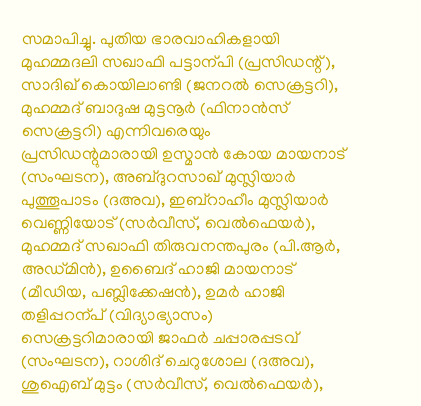സമാപിച്ചു. പുതിയ ഭാരവാഹികളായി മുഹമ്മദലി സഖാഫി പട്ടാന്പി (പ്രസിഡന്റ്), സാദിഖ് കൊയിലാണ്ടി (ജനറല്‍ സെക്രട്ടറി), മുഹമ്മദ് ബാദുഷ മുട്ടനൂര്‍ (ഫിനാന്‍സ് സെക്രട്ടറി) എന്നിവരെയും പ്രസിഡന്റുമാരായി ഉസ്മാന്‍ കോയ മായനാട് (സംഘടന), അബ്ദുറസാഖ് മുസ്ലിയാര്‍ പുത്തൂപാടം (ദഅവ), ഇബ്‌റാഹീം മുസ്ലിയാര്‍ വെണ്ണിയോട് (സര്‍വീസ്, വെല്‍ഫെയര്‍), മുഹമ്മദ് സഖാഫി തിരുവനന്തപുരം (പി.ആര്‍, അഡ്മിന്‍), ഉബൈദ് ഹാജി മായനാട് (മീഡിയ, പബ്ലിക്കേഷന്‍), ഉമര്‍ ഹാജി തളിപ്പറന്പ് (വിദ്യാഭ്യാസം) സെക്രട്ടറിമാരായി ജാഫര്‍ ചപ്പാരപ്പടവ് (സംഘടന), റാശിദ് ചെറുശോല (ദഅവ), ശുഐബ് മുട്ടം (സര്‍വീസ്, വെല്‍ഫെയര്‍),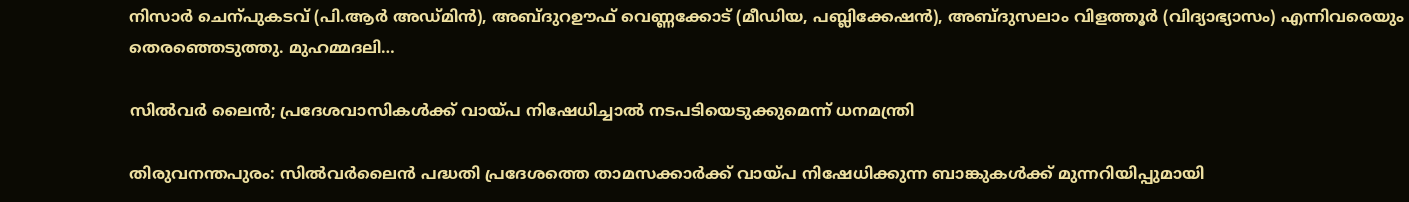നിസാര്‍ ചെന്പുകടവ് (പി.ആര്‍ അഡ്മിന്‍), അബ്ദുറഊഫ് വെണ്ണക്കോട് (മീഡിയ, പബ്ലിക്കേഷന്‍), അബ്ദുസലാം വിളത്തൂര്‍ (വിദ്യാഭ്യാസം) എന്നിവരെയും തെരഞ്ഞെടുത്തു. മുഹമ്മദലി…

സില്‍വര്‍ ലൈന്‍; പ്രദേശവാസികള്‍ക്ക് വായ്പ നിഷേധിച്ചാല്‍ നടപടിയെടുക്കുമെന്ന് ധനമന്ത്രി

തിരുവനന്തപുരം: സില്‍വര്‍ലൈന്‍ പദ്ധതി പ്രദേശത്തെ താമസക്കാര്‍ക്ക് വായ്പ നിഷേധിക്കുന്ന ബാങ്കുകള്‍ക്ക് മുന്നറിയിപ്പുമായി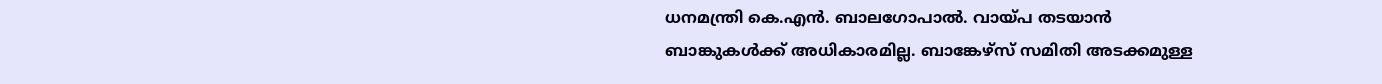ധനമന്ത്രി കെ.എന്‍. ബാലഗോപാല്‍. വായ്പ തടയാന്‍ ബാങ്കുകള്‍ക്ക് അധികാരമില്ല. ബാങ്കേഴ്‌സ് സമിതി അടക്കമുള്ള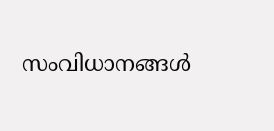സംവിധാനങ്ങള്‍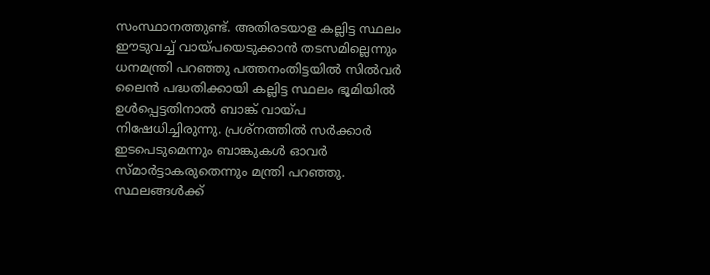സംസ്ഥാനത്തുണ്ട്. അതിരടയാള കല്ലിട്ട സ്ഥലം ഈടുവച്ച് വായ്പയെടുക്കാന്‍ തടസമില്ലെന്നും ധനമന്ത്രി പറഞ്ഞു പത്തനംതിട്ടയില്‍ സില്‍വര്‍ ലൈന്‍ പദ്ധതിക്കായി കല്ലിട്ട സ്ഥലം ഭൂമിയില്‍ ഉള്‍പ്പെട്ടതിനാല്‍ ബാങ്ക് വായ്പ നിഷേധിച്ചിരുന്നു. പ്രശ്‌നത്തില്‍ സര്‍ക്കാര്‍ ഇടപെടുമെന്നും ബാങ്കുകള്‍ ഓവര്‍ സ്മാര്‍ട്ടാകരുതെന്നും മന്ത്രി പറഞ്ഞു. സ്ഥലങ്ങള്‍ക്ക്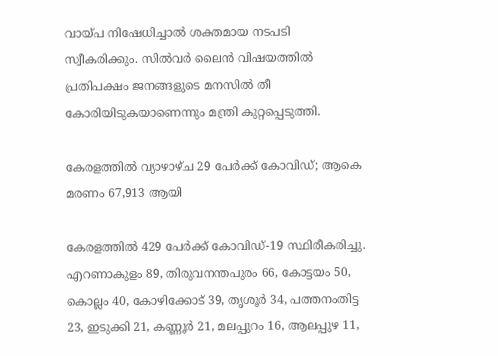വായ്പ നിഷേധിച്ചാല്‍ ശക്തമായ നടപടി സ്വീകരിക്കും. സില്‍വര്‍ ലൈന്‍ വിഷയത്തില്‍ പ്രതിപക്ഷം ജനങ്ങളുടെ മനസില്‍ തീ കോരിയിടുകയാണെന്നും മന്ത്രി കുറ്റപ്പെടുത്തി.

കേരളത്തില്‍ വ്യാഴാഴ്ച 29 പേര്‍ക്ക് കോവിഡ്; ആകെ മരണം 67,913 ആയി

കേരളത്തില്‍ 429 പേര്‍ക്ക് കോവിഡ്-19 സ്ഥിരീകരിച്ചു. എറണാകുളം 89, തിരുവനന്തപുരം 66, കോട്ടയം 50, കൊല്ലം 40, കോഴിക്കോട് 39, തൃശൂര്‍ 34, പത്തനംതിട്ട 23, ഇടുക്കി 21, കണ്ണൂര്‍ 21, മലപ്പുറം 16, ആലപ്പുഴ 11,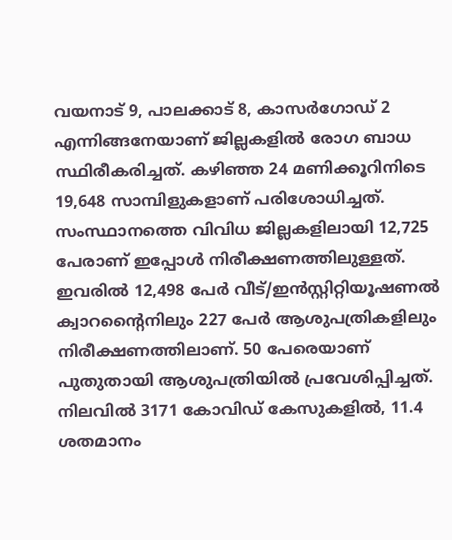വയനാട് 9, പാലക്കാട് 8, കാസര്‍ഗോഡ് 2 എന്നിങ്ങനേയാണ് ജില്ലകളില്‍ രോഗ ബാധ സ്ഥിരീകരിച്ചത്. കഴിഞ്ഞ 24 മണിക്കൂറിനിടെ 19,648 സാമ്പിളുകളാണ് പരിശോധിച്ചത്. സംസ്ഥാനത്തെ വിവിധ ജില്ലകളിലായി 12,725 പേരാണ് ഇപ്പോള്‍ നിരീക്ഷണത്തിലുള്ളത്. ഇവരില്‍ 12,498 പേര്‍ വീട്/ഇന്‍സ്റ്റിറ്റിയൂഷണല്‍ ക്വാറന്റൈനിലും 227 പേര്‍ ആശുപത്രികളിലും നിരീക്ഷണത്തിലാണ്. 50 പേരെയാണ് പുതുതായി ആശുപത്രിയില്‍ പ്രവേശിപ്പിച്ചത്. നിലവില്‍ 3171 കോവിഡ് കേസുകളില്‍, 11.4 ശതമാനം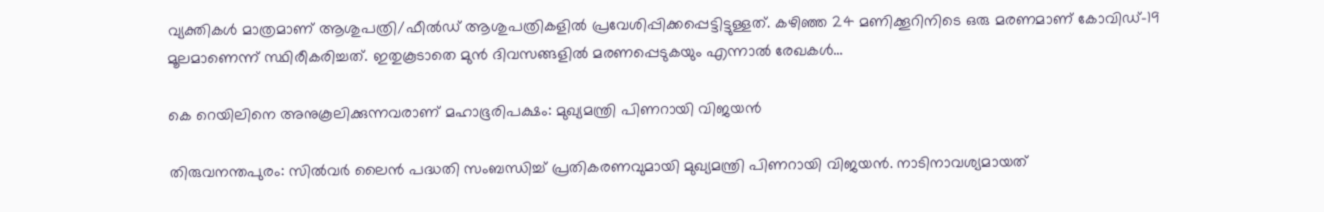വ്യക്തികള്‍ മാത്രമാണ് ആശുപത്രി/ഫീല്‍ഡ് ആശുപത്രികളില്‍ പ്രവേശിപ്പിക്കപ്പെട്ടിട്ടുള്ളത്. കഴിഞ്ഞ 24 മണിക്കൂറിനിടെ ഒരു മരണമാണ് കോവിഡ്-19 മൂലമാണെന്ന് സ്ഥിരീകരിച്ചത്. ഇതുകൂടാതെ മുന്‍ ദിവസങ്ങളില്‍ മരണപ്പെടുകയും എന്നാല്‍ രേഖകള്‍…

കെ റെയിലിനെ അനുകൂലിക്കുന്നവരാണ് മഹാഭൂരിപക്ഷം: മുഖ്യമന്ത്രി പിണറായി വിജയന്‍

തിരുവനന്തപുരം: സില്‍വര്‍ ലൈന്‍ പദ്ധതി സംബന്ധിച്ച് പ്രതികരണവുമായി മുഖ്യമന്ത്രി പിണറായി വിജയന്‍. നാടിനാവശ്യമായത്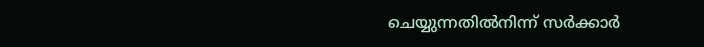ചെയ്യുന്നതില്‍നിന്ന് സര്‍ക്കാര്‍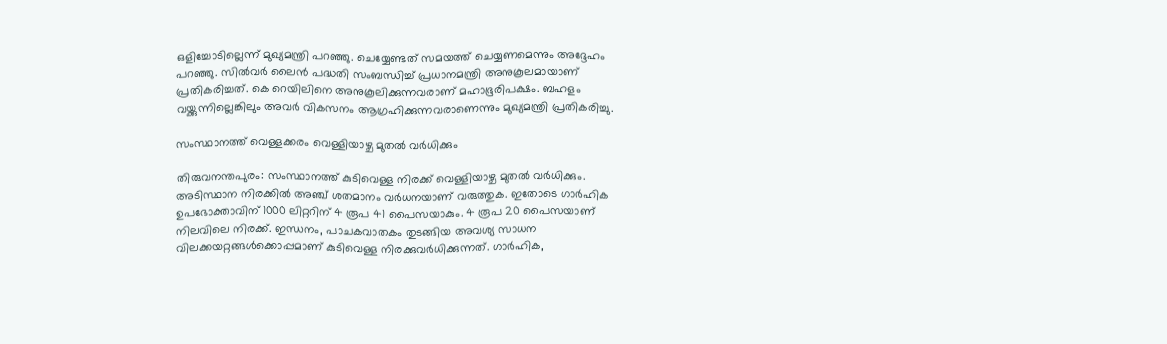ഒളിച്ചോടില്ലെന്ന് മുഖ്യമന്ത്രി പറഞ്ഞു. ചെയ്യേണ്ടത് സമയത്ത് ചെയ്യണമെന്നും അദ്ദേഹം പറഞ്ഞു. സില്‍വര്‍ ലൈന്‍ പദ്ധതി സംബന്ധിച്ച് പ്രധാനമന്ത്രി അനുകൂലമായാണ് പ്രതികരിച്ചത്. കെ റെയിലിനെ അനുകൂലിക്കുന്നവരാണ് മഹാഭൂരിപക്ഷം. ബഹളം വയ്ക്കുന്നില്ലെങ്കിലും അവര്‍ വികസനം ആഗ്രഹിക്കുന്നവരാണെന്നും മുഖ്യമന്ത്രി പ്രതികരിച്ചു.

സംസ്ഥാനത്ത് വെള്ളക്കരം വെള്ളിയാഴ്ച മുതല്‍ വര്‍ധിക്കും

തിരുവനന്തപുരം: സംസ്ഥാനത്ത് കുടിവെള്ള നിരക്ക് വെള്ളിയാഴ്ച മുതല്‍ വര്‍ധിക്കും. അടിസ്ഥാന നിരക്കില്‍ അഞ്ച് ശതമാനം വര്‍ധനയാണ് വരുത്തുക. ഇതോടെ ഗാര്‍ഹിക ഉപഭോക്താവിന് 1000 ലിറ്ററിന് 4 രൂപ 41 പൈസയാകും. 4 രൂപ 20 പൈസയാണ് നിലവിലെ നിരക്ക്. ഇന്ധനം, പാചകവാതകം തുടങ്ങിയ അവശ്യ സാധന വിലക്കയറ്റങ്ങള്‍ക്കൊപ്പമാണ് കുടിവെള്ള നിരക്കുവര്‍ധിക്കുന്നത്. ഗാര്‍ഹിക,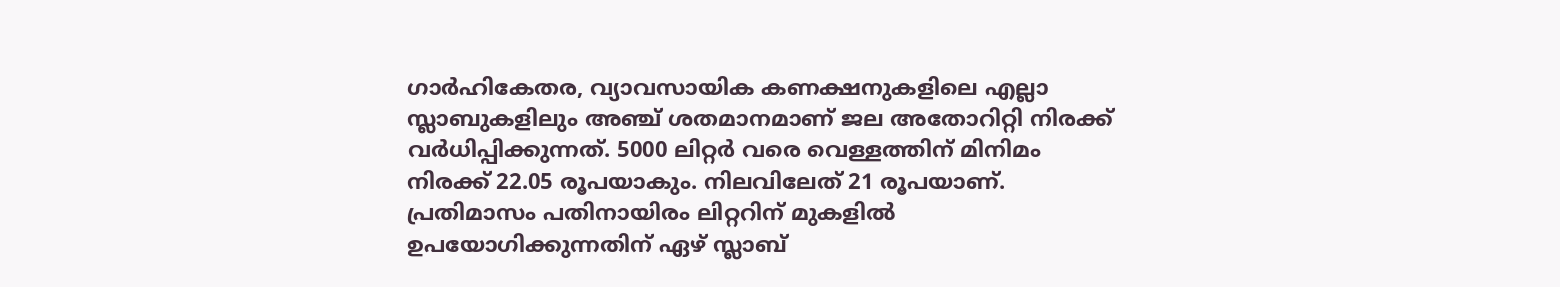ഗാര്‍ഹികേതര, വ്യാവസായിക കണക്ഷനുകളിലെ എല്ലാ സ്ലാബുകളിലും അഞ്ച് ശതമാനമാണ് ജല അതോറിറ്റി നിരക്ക് വര്‍ധിപ്പിക്കുന്നത്. 5000 ലിറ്റര്‍ വരെ വെള്ളത്തിന് മിനിമം നിരക്ക് 22.05 രൂപയാകും. നിലവിലേത് 21 രൂപയാണ്. പ്രതിമാസം പതിനായിരം ലിറ്ററിന് മുകളില്‍ ഉപയോഗിക്കുന്നതിന് ഏഴ് സ്ലാബ്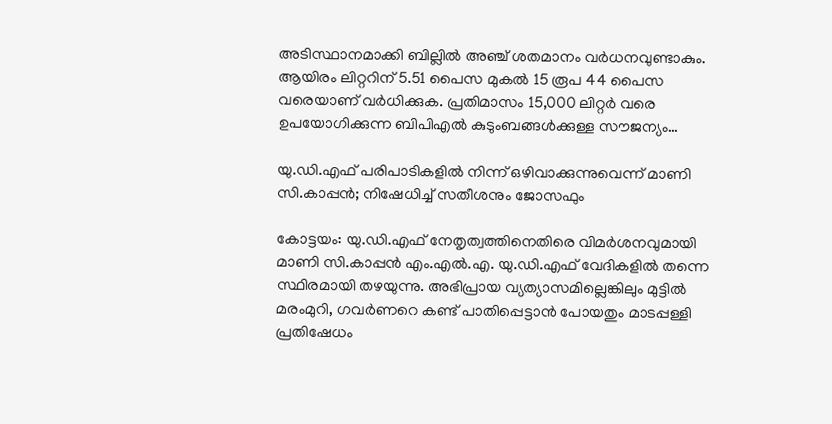അടിസ്ഥാനമാക്കി ബില്ലില്‍ അഞ്ച് ശതമാനം വര്‍ധനവുണ്ടാകും. ആയിരം ലിറ്ററിന് 5.51 പൈസ മുകല്‍ 15 രൂപ 44 പൈസ വരെയാണ് വര്‍ധിക്കുക. പ്രതിമാസം 15,000 ലിറ്റര്‍ വരെ ഉപയോഗിക്കുന്ന ബിപിഎല്‍ കുടുംബങ്ങള്‍ക്കുള്ള സൗജന്യം…

യു.ഡി.എഫ് പരിപാടികളില്‍ നിന്ന് ഒഴിവാക്കുന്നുവെന്ന് മാണി സി.കാപ്പന്‍; നിഷേധിച്ച് സതീശനും ജോസഫും

കോട്ടയം: യു.ഡി.എഫ് നേതൃത്വത്തിനെതിരെ വിമര്‍ശനവുമായി മാണി സി.കാപ്പന്‍ എം.എല്‍.എ. യു.ഡി.എഫ് വേദികളില്‍ തന്നെ സ്ഥിരമായി തഴയുന്നു. അഭിപ്രായ വ്യത്യാസമില്ലെങ്കിലും മുട്ടില്‍ മരംമുറി, ഗവര്‍ണറെ കണ്ട് പാതിപ്പെട്ടാന്‍ പോയതും മാടപ്പള്ളി പ്രതിഷേധം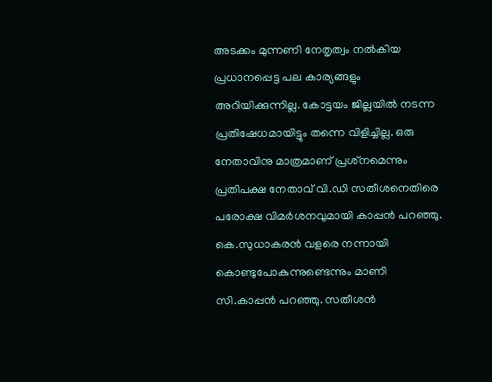അടക്കം മുന്നണി നേതൃത്വം നല്‍കിയ പ്രധാനപ്പെട്ട പല കാര്യങ്ങളും അറിയിക്കുന്നില്ല. കോട്ടയം ജില്ലയില്‍ നടന്ന പ്രതിഷേധമായിട്ടും തന്നെ വിളിച്ചില്ല. ഒരു നേതാവിനു മാത്രമാണ് പ്രശ്‌നമെന്നും പ്രതിപക്ഷ നേതാവ് വി.ഡി സതീശനെതിരെ പരോക്ഷ വിമര്‍ശനവുമായി കാപ്പന്‍ പറഞ്ഞു. കെ.സുധാകരന്‍ വളരെ നന്നായി കൊണ്ടുപോകുന്നുണ്ടെന്നും മാണി സി.കാപ്പന്‍ പറഞ്ഞു. സതീശന്‍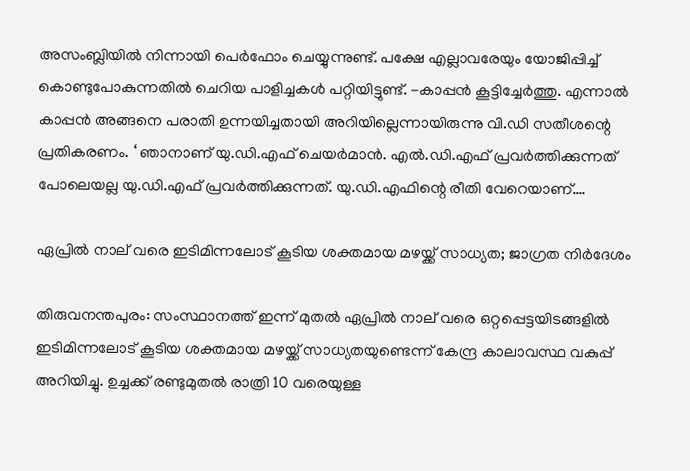അസംബ്ലിയില്‍ നിന്നായി പെര്‍ഫോം ചെയ്യുന്നുണ്ട്. പക്ഷേ എല്ലാവരേയും യോജിപ്പിച്ച് കൊണ്ടുപോകുന്നതില്‍ ചെറിയ പാളിച്ചകള്‍ പറ്റിയിട്ടുണ്ട്. -കാപ്പന്‍ കൂട്ടിച്ചേര്‍ത്തു. എന്നാല്‍ കാപ്പന്‍ അങ്ങനെ പരാതി ഉന്നയിച്ചതായി അറിയില്ലെന്നായിരുന്നു വി.ഡി സതീശന്റെ പ്രതികരണം. ‘ ഞാനാണ് യു.ഡി.എഫ് ചെയര്‍മാന്‍. എല്‍.ഡി.എഫ് പ്രവര്‍ത്തിക്കുന്നത് പോലെയല്ല യു.ഡി.എഫ് പ്രവര്‍ത്തിക്കുന്നത്. യു.ഡി.എഫിന്റെ രീതി വേറെയാണ്.…

ഏപ്രില്‍ നാല് വരെ ഇടിമിന്നലോട് കൂടിയ ശക്തമായ മഴയ്ക്ക് സാധ്യത; ജാഗ്രത നിര്‍ദേശം

തിരുവനന്തപുരം: സംസ്ഥാനത്ത് ഇന്ന് മുതല്‍ ഏപ്രില്‍ നാല് വരെ ഒറ്റപ്പെട്ടയിടങ്ങളില്‍ ഇടിമിന്നലോട് കൂടിയ ശക്തമായ മഴയ്ക്ക് സാധ്യതയുണ്ടെന്ന് കേന്ദ്ര കാലാവസ്ഥ വകുപ്പ് അറിയിച്ചു. ഉച്ചക്ക് രണ്ടുമുതല്‍ രാത്രി 10 വരെയുള്ള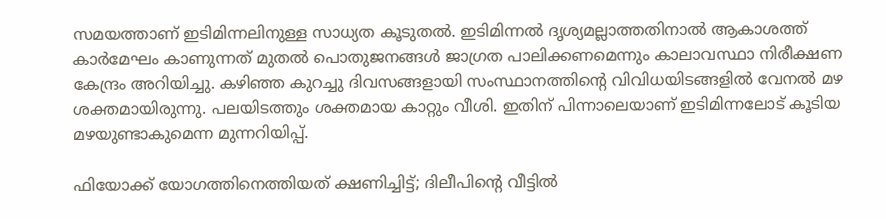സമയത്താണ് ഇടിമിന്നലിനുള്ള സാധ്യത കൂടുതല്‍. ഇടിമിന്നല്‍ ദൃശ്യമല്ലാത്തതിനാല്‍ ആകാശത്ത് കാര്‍മേഘം കാണുന്നത് മുതല്‍ പൊതുജനങ്ങള്‍ ജാഗ്രത പാലിക്കണമെന്നും കാലാവസ്ഥാ നിരീക്ഷണ കേന്ദ്രം അറിയിച്ചു. കഴിഞ്ഞ കുറച്ചു ദിവസങ്ങളായി സംസ്ഥാനത്തിന്റെ വിവിധയിടങ്ങളില്‍ വേനല്‍ മഴ ശക്തമായിരുന്നു. പലയിടത്തും ശക്തമായ കാറ്റും വീശി. ഇതിന് പിന്നാലെയാണ് ഇടിമിന്നലോട് കൂടിയ മഴയുണ്ടാകുമെന്ന മുന്നറിയിപ്പ്.

ഫിയോക്ക് യോഗത്തിനെത്തിയത് ക്ഷണിച്ചിട്ട്; ദിലീപിന്റെ വീട്ടില്‍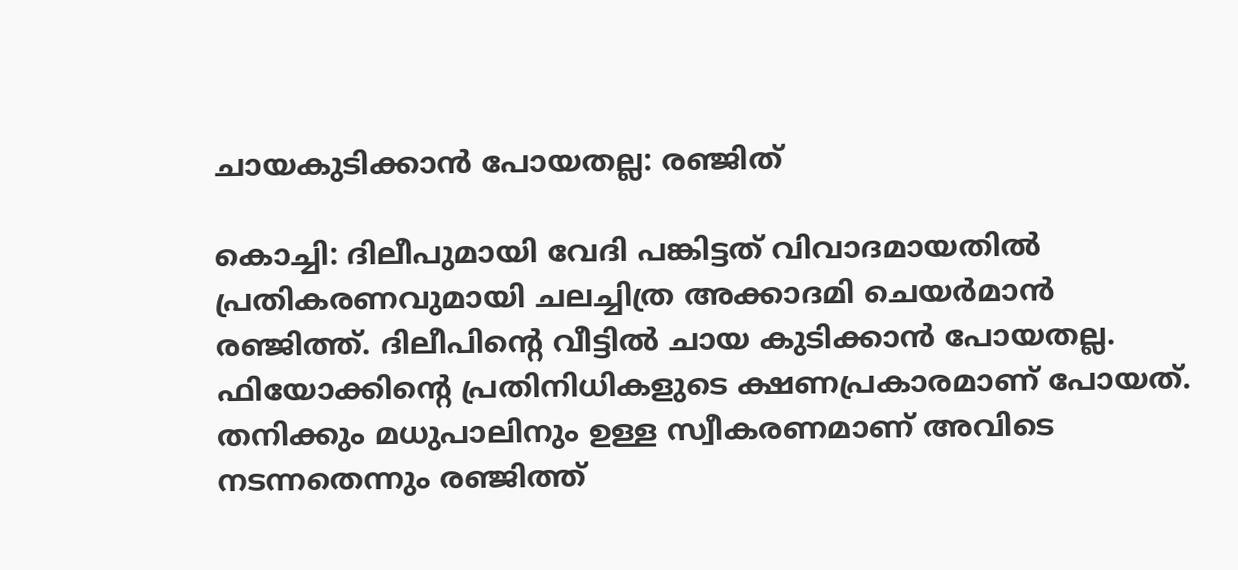ചായകുടിക്കാന്‍ പോയതല്ല: രഞ്ജിത്

കൊച്ചി: ദിലീപുമായി വേദി പങ്കിട്ടത് വിവാദമായതില്‍ പ്രതികരണവുമായി ചലച്ചിത്ര അക്കാദമി ചെയര്‍മാന്‍ രഞ്ജിത്ത്. ദിലീപിന്റെ വീട്ടില്‍ ചായ കുടിക്കാന്‍ പോയതല്ല. ഫിയോക്കിന്റെ പ്രതിനിധികളുടെ ക്ഷണപ്രകാരമാണ് പോയത്. തനിക്കും മധുപാലിനും ഉള്ള സ്വീകരണമാണ് അവിടെ നടന്നതെന്നും രഞ്ജിത്ത്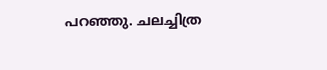പറഞ്ഞു. ചലച്ചിത്ര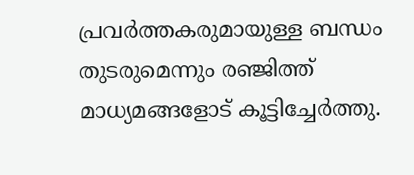പ്രവര്‍ത്തകരുമായുള്ള ബന്ധം തുടരുമെന്നും രഞ്ജിത്ത് മാധ്യമങ്ങളോട് കൂട്ടിച്ചേര്‍ത്തു.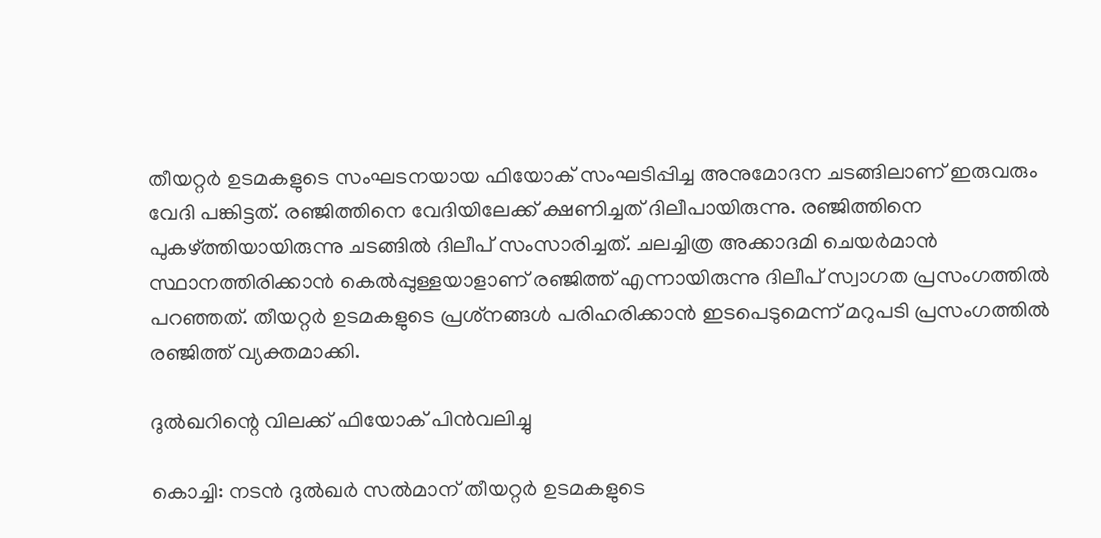തീയറ്റര്‍ ഉടമകളുടെ സംഘടനയായ ഫിയോക് സംഘടിപ്പിച്ച അനുമോദന ചടങ്ങിലാണ് ഇരുവരും വേദി പങ്കിട്ടത്. രഞ്ജിത്തിനെ വേദിയിലേക്ക് ക്ഷണിച്ചത് ദിലീപായിരുന്നു. രഞ്ജിത്തിനെ പുകഴ്ത്തിയായിരുന്നു ചടങ്ങില്‍ ദിലീപ് സംസാരിച്ചത്. ചലച്ചിത്ര അക്കാദമി ചെയര്‍മാന്‍ സ്ഥാനത്തിരിക്കാന്‍ കെല്‍പ്പുള്ളയാളാണ് രഞ്ജിത്ത് എന്നായിരുന്നു ദിലീപ് സ്വാഗത പ്രസംഗത്തില്‍ പറഞ്ഞത്. തീയറ്റര്‍ ഉടമകളുടെ പ്രശ്‌നങ്ങള്‍ പരിഹരിക്കാന്‍ ഇടപെടുമെന്ന് മറുപടി പ്രസംഗത്തില്‍ രഞ്ജിത്ത് വ്യക്തമാക്കി.

ദുല്‍ഖറിന്റെ വിലക്ക് ഫിയോക് പിന്‍വലിച്ചു

കൊച്ചി: നടന്‍ ദുല്‍ഖര്‍ സല്‍മാന് തീയറ്റര്‍ ഉടമകളുടെ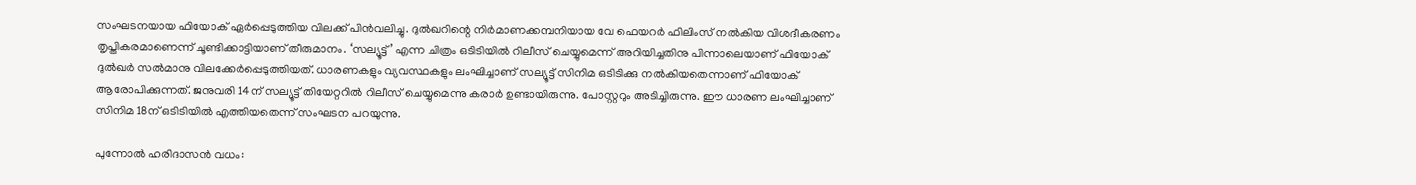സംഘടനയായ ഫിയോക് ഏര്‍പ്പെടുത്തിയ വിലക്ക് പിന്‍വലിച്ചു. ദുല്‍ഖറിന്റെ നിര്‍മാണക്കമ്പനിയായ വേ ഫെയറര്‍ ഫിലിംസ് നല്‍കിയ വിശദീകരണം തൃപ്തികരമാണെന്ന് ചൂണ്ടിക്കാട്ടിയാണ് തീരുമാനം. ‘സല്യൂട്ട്’ എന്ന ചിത്രം ഒടിടിയില്‍ റിലീസ് ചെയ്യുമെന്ന് അറിയിച്ചതിനു പിന്നാലെയാണ് ഫിയോക് ദുല്‍ഖര്‍ സല്‍മാനു വിലക്കേര്‍പ്പെടുത്തിയത്. ധാരണകളും വ്യവസ്ഥകളും ലംഘിച്ചാണ് സല്യൂട്ട് സിനിമ ഒടിടിക്കു നല്‍കിയതെന്നാണ് ഫിയോക് ആരോപിക്കുന്നത്. ജനുവരി 14ന് സല്യൂട്ട് തിയേറ്ററില്‍ റിലീസ് ചെയ്യുമെന്നു കരാര്‍ ഉണ്ടായിരുന്നു. പോസ്റ്ററും അടിച്ചിരുന്നു. ഈ ധാരണ ലംഘിച്ചാണ് സിനിമ 18ന് ഒടിടിയില്‍ എത്തിയതെന്ന് സംഘടന പറയുന്നു.

പുന്നോല്‍ ഹരിദാസന്‍ വധം: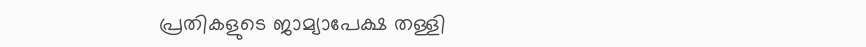പ്രതികളുടെ ജാമ്യാപേക്ഷ തള്ളി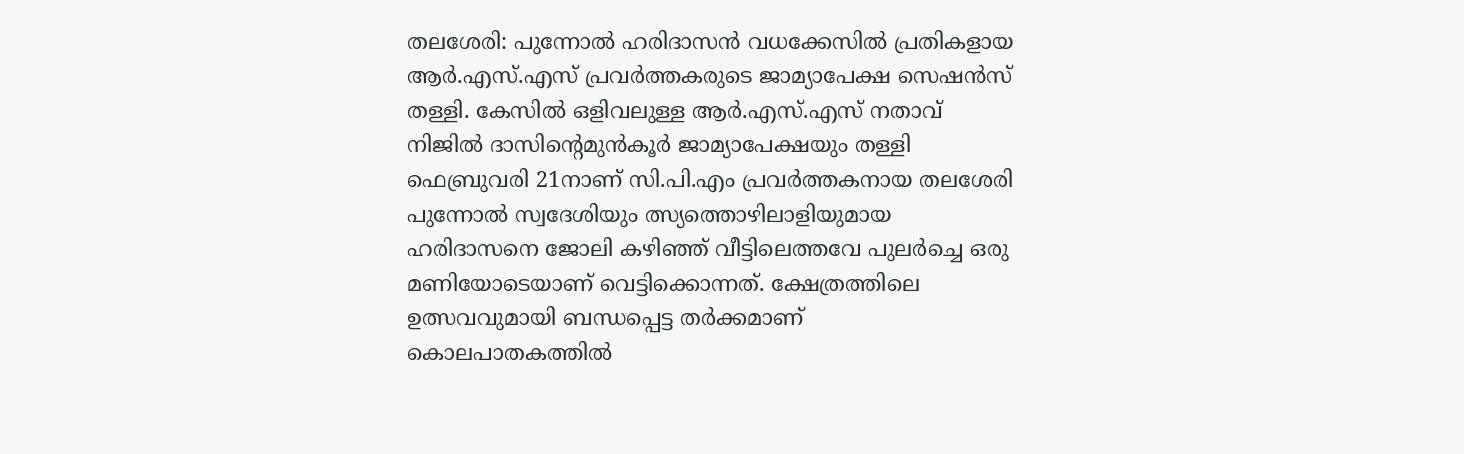തലശേരി: പുന്നോല്‍ ഹരിദാസന്‍ വധക്കേസില്‍ പ്രതികളായ ആര്‍.എസ്.എസ് പ്രവര്‍ത്തകരുടെ ജാമ്യാപേക്ഷ സെഷന്‍സ് തള്ളി. കേസില്‍ ഒളിവലുള്ള ആര്‍.എസ്.എസ് നതാവ് നിജില്‍ ദാസിന്റെമുന്‍കൂര്‍ ജാമ്യാപേക്ഷയും തള്ളി ഫെബ്രുവരി 21നാണ് സി.പി.എം പ്രവര്‍ത്തകനായ തലശേരി പുന്നോല്‍ സ്വദേശിയും ത്സ്യത്തൊഴിലാളിയുമായ ഹരിദാസനെ ജോലി കഴിഞ്ഞ് വീട്ടിലെത്തവേ പുലര്‍ച്ചെ ഒരു മണിയോടെയാണ് വെട്ടിക്കൊന്നത്. ക്ഷേത്രത്തിലെ ഉത്സവവുമായി ബന്ധപ്പെട്ട തര്‍ക്കമാണ് കൊലപാതകത്തില്‍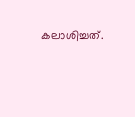കലാശിച്ചത്.